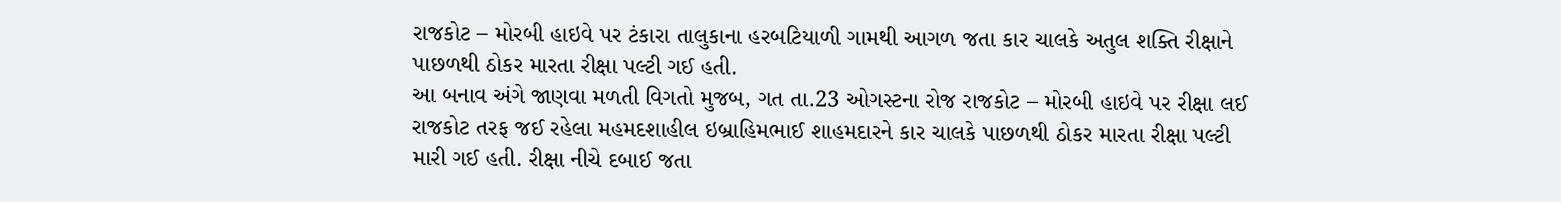રાજકોટ – મોરબી હાઇવે પર ટંકારા તાલુકાના હરબટિયાળી ગામથી આગળ જતા કાર ચાલકે અતુલ શક્તિ રીક્ષાને પાછળથી ઠોકર મારતા રીક્ષા પલ્ટી ગઈ હતી.
આ બનાવ અંગે જાણવા મળતી વિગતો મુજબ, ગત તા.23 ઓગસ્ટના રોજ રાજકોટ – મોરબી હાઇવે પર રીક્ષા લઈ રાજકોટ તરફ જઈ રહેલા મહમદશાહીલ ઇબ્રાહિમભાઈ શાહમદારને કાર ચાલકે પાછળથી ઠોકર મારતા રીક્ષા પલ્ટી મારી ગઈ હતી. રીક્ષા નીચે દબાઈ જતા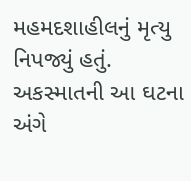મહમદશાહીલનું મૃત્યુ નિપજ્યું હતું.
અકસ્માતની આ ઘટના અંગે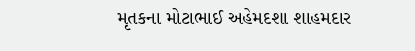મૃતકના મોટાભાઈ અહેમદશા શાહમદાર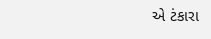એ ટંકારા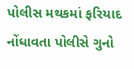પોલીસ મથકમાં ફરિયાદ નોંધાવતા પોલીસે ગુનો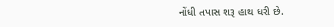નોંધી તપાસ શરૂ હાથ ધરી છે.